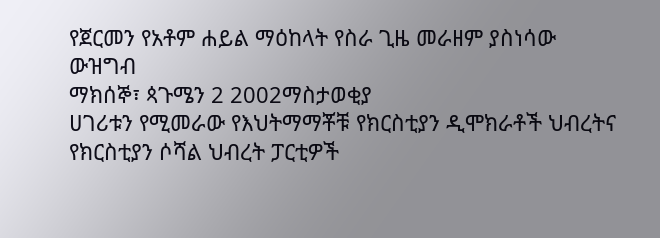የጀርመን የአቶም ሐይል ማዕከላት የስራ ጊዜ መራዘም ያስነሳው ውዝግብ
ማክሰኞ፣ ጳጉሜን 2 2002ማስታወቂያ
ሀገሪቱን የሚመራው የእህትማማቾቹ የክርስቲያን ዲሞክራቶች ህብረትና የክርስቲያን ሶሻል ህብረት ፓርቲዎች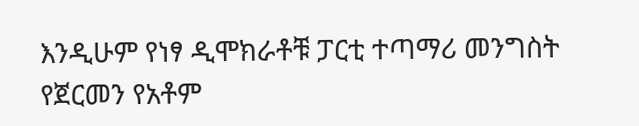እንዲሁም የነፃ ዲሞክራቶቹ ፓርቲ ተጣማሪ መንግስት የጀርመን የአቶም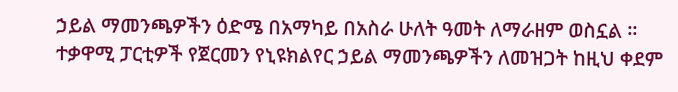ኃይል ማመንጫዎችን ዕድሜ በአማካይ በአስራ ሁለት ዓመት ለማራዘም ወስኗል ። ተቃዋሚ ፓርቲዎች የጀርመን የኒዩክልየር ኃይል ማመንጫዎችን ለመዝጋት ከዚህ ቀደም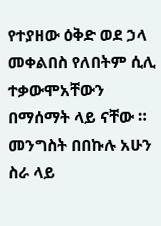የተያዘው ዕቅድ ወደ ኃላ መቀልበስ የለበትም ሲሊ ተቃውሞአቸውን በማሰማት ላይ ናቸው ። መንግስት በበኩሉ አሁን ስራ ላይ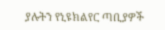ያሉትን የኒዩክልየር ጣቢያዎች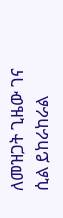ለመዝጋት ጊዜው ገና ሲል ይከራከራል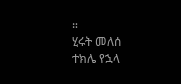።
ሂሩት መለሰ
ተክሌ የኋላ